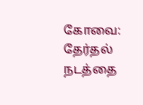கோவை: தேர்தல் நடத்தை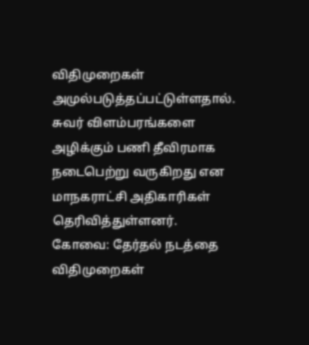விதிமுறைகள் அமுல்படுத்தப்பட்டுள்ளதால். சுவர் விளம்பரங்களை அழிக்கும் பணி தீவிரமாக நடைபெற்று வருகிறது என மாநகராட்சி அதிகாரிகள் தெரிவித்துள்ளனர்.
கோவை: தேர்தல் நடத்தை விதிமுறைகள்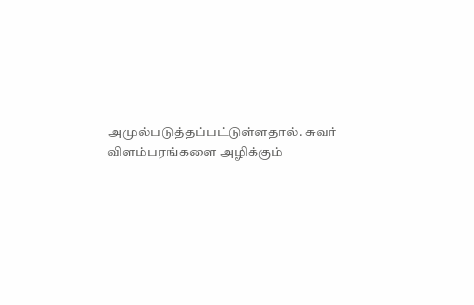அமுல்படுத்தப்பட்டுள்ளதால். சுவர் விளம்பரங்களை அழிக்கும்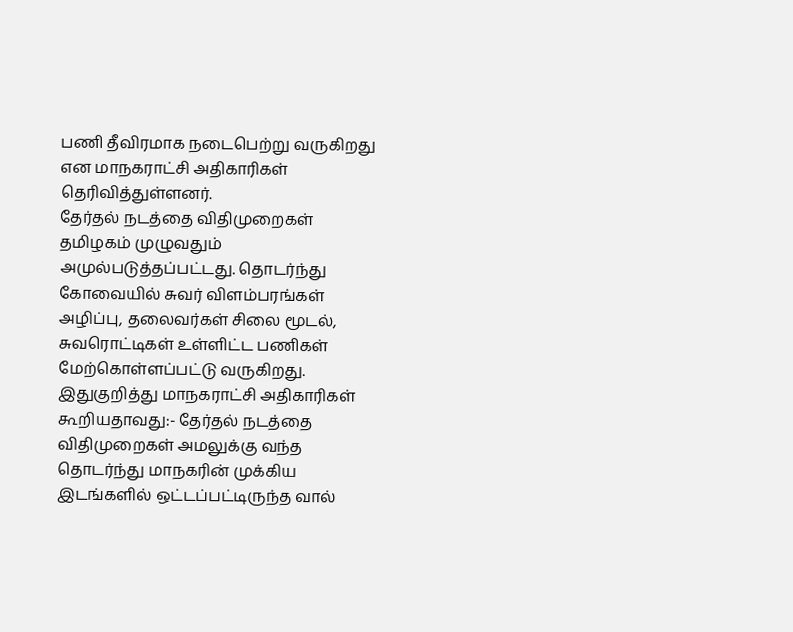பணி தீவிரமாக நடைபெற்று வருகிறது என மாநகராட்சி அதிகாரிகள் தெரிவித்துள்ளனர்.
தேர்தல் நடத்தை விதிமுறைகள் தமிழகம் முழுவதும் அமுல்படுத்தப்பட்டது. தொடர்ந்து கோவையில் சுவர் விளம்பரங்கள் அழிப்பு, தலைவர்கள் சிலை மூடல், சுவரொட்டிகள் உள்ளிட்ட பணிகள் மேற்கொள்ளப்பட்டு வருகிறது. இதுகுறித்து மாநகராட்சி அதிகாரிகள் கூறியதாவது:- தேர்தல் நடத்தை விதிமுறைகள் அமலுக்கு வந்த தொடர்ந்து மாநகரின் முக்கிய இடங்களில் ஒட்டப்பட்டிருந்த வால்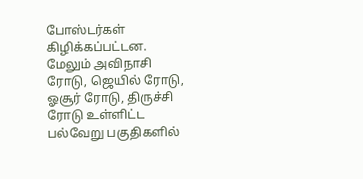போஸ்டர்கள் கிழிக்கப்பட்டன.
மேலும் அவிநாசி ரோடு, ஜெயில் ரோடு, ஓசூர் ரோடு, திருச்சி ரோடு உள்ளிட்ட பல்வேறு பகுதிகளில்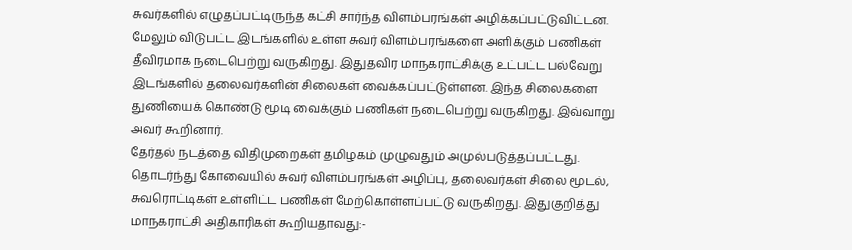சுவர்களில் எழுதப்பட்டிருந்த கட்சி சார்ந்த விளம்பரங்கள் அழிக்கப்பட்டுவிட்டன. மேலும் விடுபட்ட இடங்களில் உள்ள சுவர் விளம்பரங்களை அளிக்கும் பணிகள் தீவிரமாக நடைபெற்று வருகிறது. இதுதவிர மாநகராட்சிக்கு உட்பட்ட பல்வேறு இடங்களில் தலைவர்களின் சிலைகள் வைக்கப்பட்டுள்ளன. இந்த சிலைகளை துணியைக் கொண்டு மூடி வைக்கும் பணிகள் நடைபெற்று வருகிறது. இவ்வாறு அவர் கூறினார்.
தேர்தல் நடத்தை விதிமுறைகள் தமிழகம் முழுவதும் அமுல்படுத்தப்பட்டது. தொடர்ந்து கோவையில் சுவர் விளம்பரங்கள் அழிப்பு, தலைவர்கள் சிலை மூடல், சுவரொட்டிகள் உள்ளிட்ட பணிகள் மேற்கொள்ளப்பட்டு வருகிறது. இதுகுறித்து மாநகராட்சி அதிகாரிகள் கூறியதாவது:-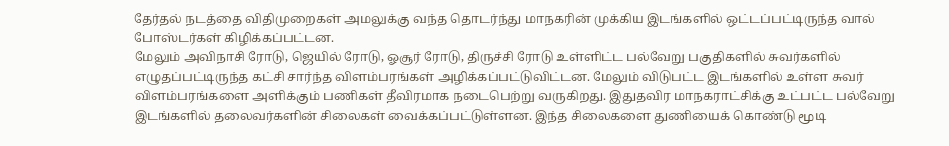தேர்தல் நடத்தை விதிமுறைகள் அமலுக்கு வந்த தொடர்ந்து மாநகரின் முக்கிய இடங்களில் ஒட்டப்பட்டிருந்த வால் போஸ்டர்கள் கிழிக்கப்பட்டன.
மேலும் அவிநாசி ரோடு, ஜெயில் ரோடு, ஓசூர் ரோடு, திருச்சி ரோடு உள்ளிட்ட பல்வேறு பகுதிகளில் சுவர்களில் எழுதப்பட்டிருந்த கட்சி சார்ந்த விளம்பரங்கள் அழிக்கப்பட்டுவிட்டன. மேலும் விடுபட்ட இடங்களில் உள்ள சுவர் விளம்பரங்களை அளிக்கும் பணிகள் தீவிரமாக நடைபெற்று வருகிறது. இதுதவிர மாநகராட்சிக்கு உட்பட்ட பல்வேறு இடங்களில் தலைவர்களின் சிலைகள் வைக்கப்பட்டுள்ளன. இந்த சிலைகளை துணியைக் கொண்டு மூடி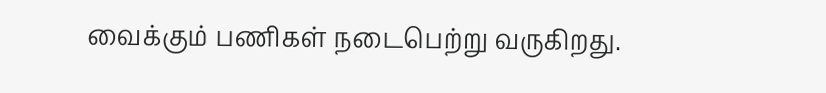வைக்கும் பணிகள் நடைபெற்று வருகிறது.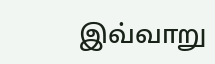இவ்வாறு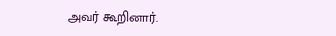அவர் கூறினார்.